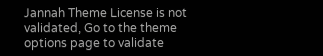Jannah Theme License is not validated, Go to the theme options page to validate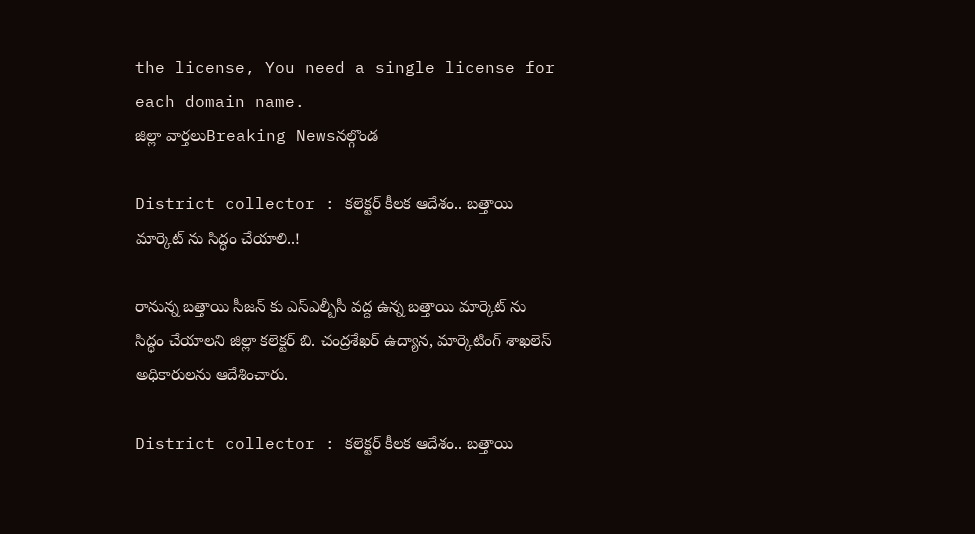the license, You need a single license for each domain name.
జిల్లా వార్తలుBreaking Newsనల్గొండ

District collector : కలెక్టర్ కీలక ఆదేశం.. బత్తాయి మార్కెట్ ను సిద్ధం చేయాలి..!

రానున్న బత్తాయి సీజన్ కు ఎస్ఎల్బీసీ వద్ద ఉన్న బత్తాయి మార్కెట్ ను సిద్ధం చేయాలని జిల్లా కలెక్టర్ బి. చంద్రశేఖర్ ఉద్యాన, మార్కెటింగ్ శాఖలెస్ అధికారులను ఆదేశించారు.

District collector : కలెక్టర్ కీలక ఆదేశం.. బత్తాయి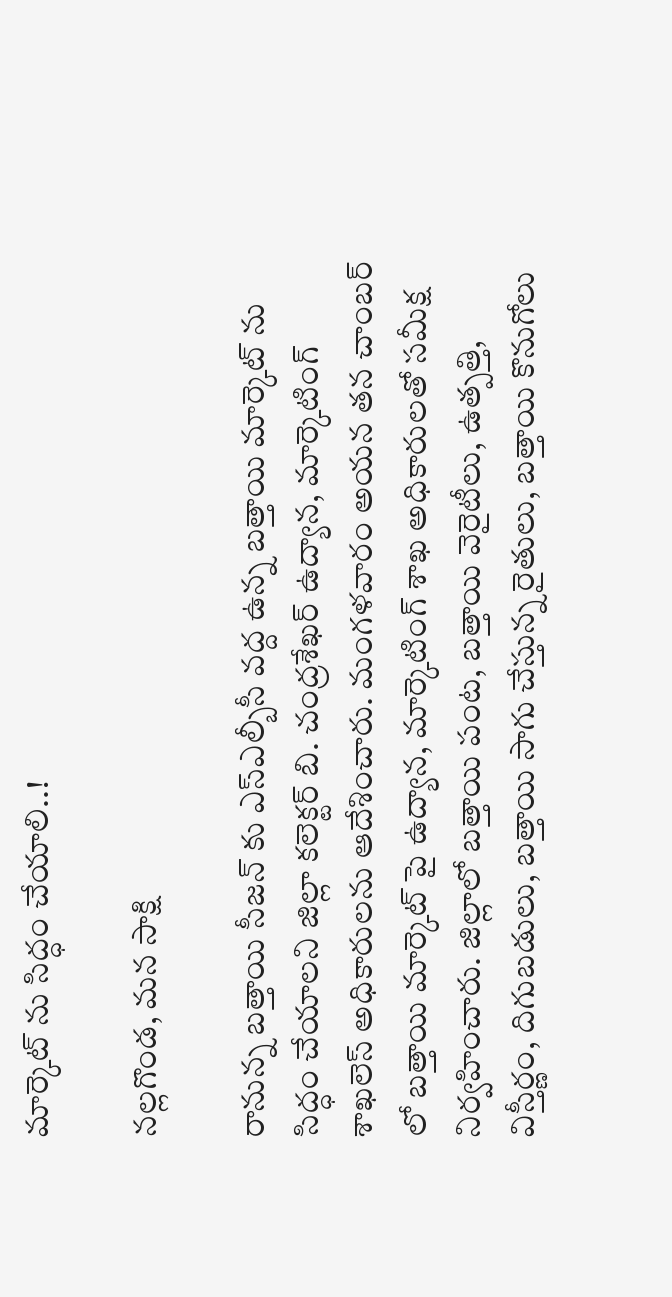మార్కెట్ ను సిద్ధం చేయాలి..!

నల్లగొండ, మన సాక్షి

రానున్న బత్తాయి సీజన్ కు ఎస్ఎల్బీసీ వద్ద ఉన్న బత్తాయి మార్కెట్ ను సిద్ధం చేయాలని జిల్లా కలెక్టర్ బి. చంద్రశేఖర్ ఉద్యాన, మార్కెటింగ్ శాఖలెస్ అధికారులను ఆదేశించారు. మంగళవారం అయన తన చాంబర్ లో బత్తాయి మార్కెట్ పై ఉద్యాన, మార్కెటింగ్ శాఖ అధికారులతో సమీక్ష నిర్వహించారు. జిల్లాలో బత్తాయి పంట, బత్తాయి వెరైటీలు, ఉత్పత్తి, విస్తీర్ణం, దిగుబడులు, బత్తాయి సాగు చేస్తున్న రైతులు, బత్తాయి కొనుగోలు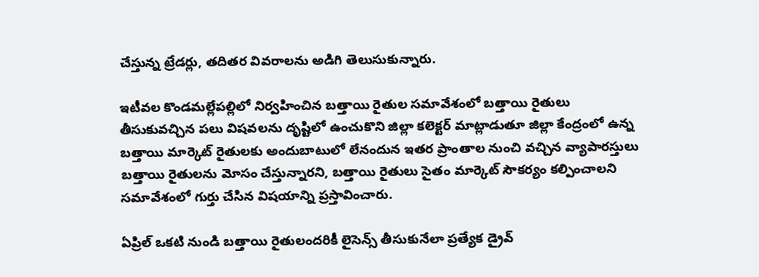చేస్తున్న ట్రేడర్లు, తదితర వివరాలను అడిగి తెలుసుకున్నారు.

ఇటీవల కొండమల్లేపల్లిలో నిర్వహించిన బత్తాయి రైతుల సమావేశంలో బత్తాయి రైతులు తీసుకువచ్చిన పలు విషవలను దృష్టిలో ఉంచుకొని జిల్లా కలెక్టర్ మాట్లాడుతూ జిల్లా కేంద్రంలో ఉన్న బత్తాయి మార్కెట్ రైతులకు అందుబాటులో లేనందున ఇతర ప్రాంతాల నుంచి వచ్చిన వ్యాపారస్తులు బత్తాయి రైతులను మోసం చేస్తున్నారని, బత్తాయి రైతులు సైతం మార్కెట్ సౌకర్యం కల్పించాలని సమావేశంలో గుర్తు చేసిన విషయాన్ని ప్రస్తావించారు.

ఏప్రిల్ ఒకటి నుండి బత్తాయి రైతులందరికీ లైసెన్స్ తీసుకునేలా ప్రత్యేక డ్రైవ్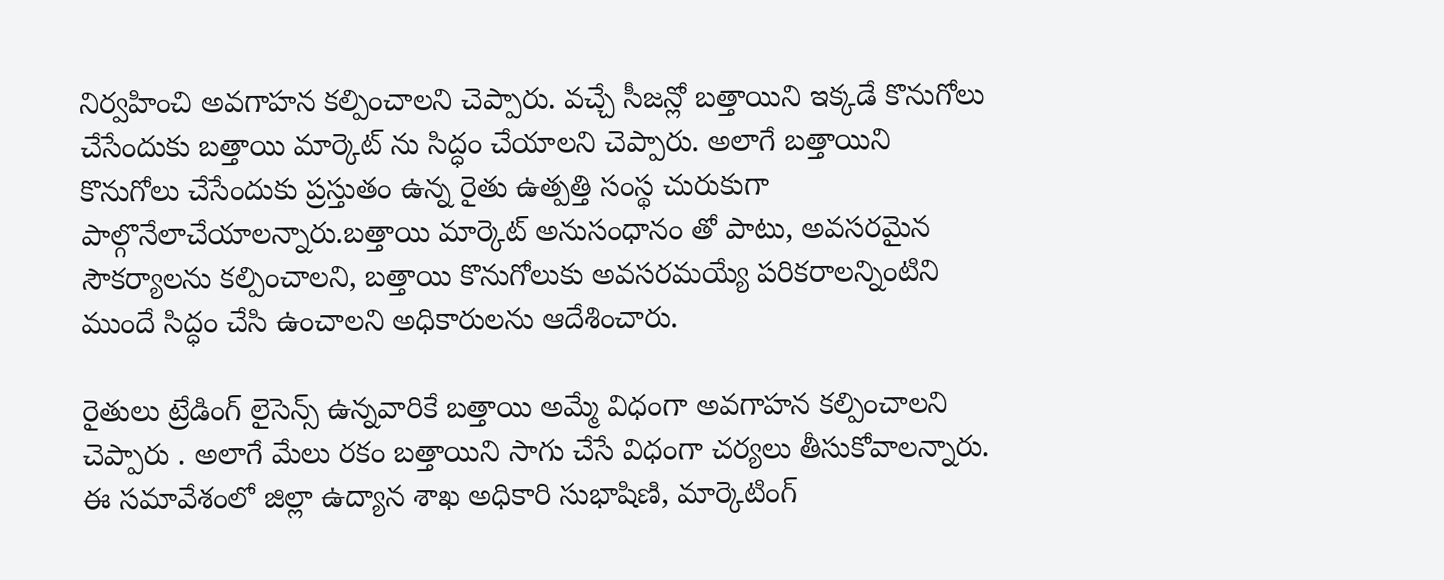నిర్వహించి అవగాహన కల్పించాలని చెప్పారు. వచ్చే సీజన్లో బత్తాయిని ఇక్కడే కొనుగోలు చేసేందుకు బత్తాయి మార్కెట్ ను సిద్ధం చేయాలని చెప్పారు. అలాగే బత్తాయిని కొనుగోలు చేసేందుకు ప్రస్తుతం ఉన్న రైతు ఉత్పత్తి సంస్థ చురుకుగా పాల్గొనేలాచేయాలన్నారు.బత్తాయి మార్కెట్ అనుసంధానం తో పాటు, అవసరమైన సౌకర్యాలను కల్పించాలని, బత్తాయి కొనుగోలుకు అవసరమయ్యే పరికరాలన్నింటిని ముందే సిద్ధం చేసి ఉంచాలని అధికారులను ఆదేశించారు.

రైతులు ట్రేడింగ్ లైసెన్స్ ఉన్నవారికే బత్తాయి అమ్మే విధంగా అవగాహన కల్పించాలని చెప్పారు . అలాగే మేలు రకం బత్తాయిని సాగు చేసే విధంగా చర్యలు తీసుకోవాలన్నారు. ఈ సమావేశంలో జిల్లా ఉద్యాన శాఖ అధికారి సుభాషిణి, మార్కెటింగ్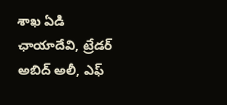శాఖ ఏడి ఛాయాదేవి, ట్రేడర్ అబిద్ అలీ, ఎఫ్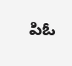పిఓ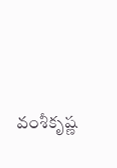వంశీకృష్ణ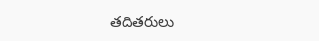తదితరులు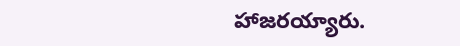హాజరయ్యారు.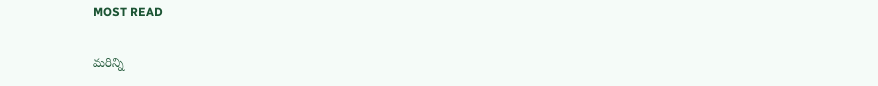MOST READ

మరిన్ని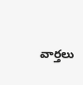వార్తలు